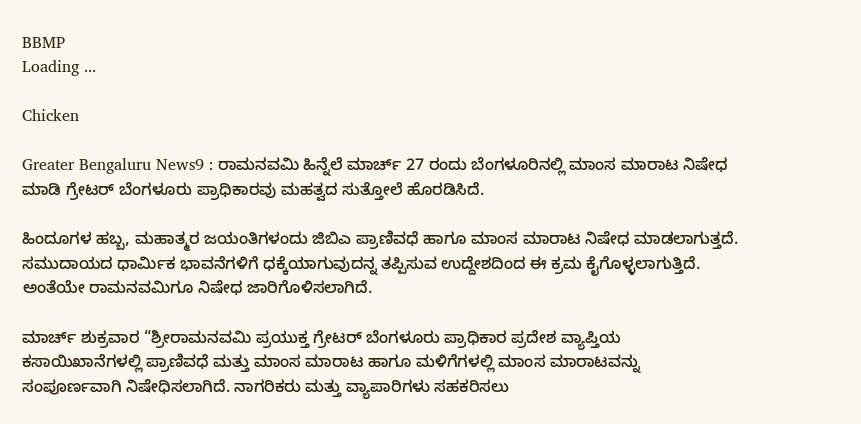BBMP
Loading ...

Chicken

Greater Bengaluru News9 : ರಾಮನವಮಿ ಹಿನ್ನೆಲೆ ಮಾರ್ಚ್‌ 27 ರಂದು ಬೆಂಗಳೂರಿನಲ್ಲಿ ಮಾಂಸ ಮಾರಾಟ ನಿಷೇಧ ಮಾಡಿ ಗ್ರೇಟರ್‌ ಬೆಂಗಳೂರು ಪ್ರಾಧಿಕಾರವು ಮಹತ್ವದ ಸುತ್ತೋಲೆ ಹೊರಡಿಸಿದೆ.

ಹಿಂದೂಗಳ ಹಬ್ಬ, ಮಹಾತ್ಮರ ಜಯಂತಿಗಳಂದು ಜಿಬಿಎ ಪ್ರಾಣಿವಧೆ ಹಾಗೂ ಮಾಂಸ ಮಾರಾಟ ನಿಷೇಧ ಮಾಡಲಾಗುತ್ತದೆ. ಸಮುದಾಯದ ಧಾರ್ಮಿಕ ಭಾವನೆಗಳಿಗೆ ಧಕ್ಕೆಯಾಗುವುದನ್ನ ತಪ್ಪಿಸುವ ಉದ್ದೇಶದಿಂದ ಈ ಕ್ರಮ ಕೈಗೊಳ್ಳಲಾಗುತ್ತಿದೆ. ಅಂತೆಯೇ ರಾಮನವಮಿಗೂ ನಿಷೇಧ ಜಾರಿಗೊಳಿಸಲಾಗಿದೆ.

ಮಾರ್ಚ್‌ ಶುಕ್ರವಾರ “ಶ್ರೀರಾಮನವಮಿ ಪ್ರಯುಕ್ತ ಗ್ರೇಟರ್ ಬೆಂಗಳೂರು ಪ್ರಾಧಿಕಾರ ಪ್ರದೇಶ ವ್ಯಾಪ್ತಿಯ ಕಸಾಯಿಖಾನೆಗಳಲ್ಲಿ ಪ್ರಾಣಿವಧೆ ಮತ್ತು ಮಾಂಸ ಮಾರಾಟ ಹಾಗೂ ಮಳಿಗೆಗಳಲ್ಲಿ ಮಾಂಸ ಮಾರಾಟವನ್ನು ಸಂಪೂರ್ಣವಾಗಿ ನಿಷೇಧಿಸಲಾಗಿದೆ. ನಾಗರಿಕರು ಮತ್ತು ವ್ಯಾಪಾರಿಗಳು ಸಹಕರಿಸಲು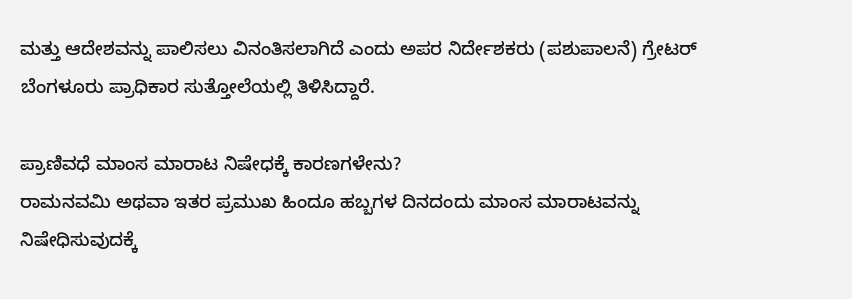ಮತ್ತು ಆದೇಶವನ್ನು ಪಾಲಿಸಲು ವಿನಂತಿಸಲಾಗಿದೆ ಎಂದು ಅಪರ ನಿರ್ದೇಶಕರು (ಪಶುಪಾಲನೆ) ಗ್ರೇಟರ್ ಬೆಂಗಳೂರು ಪ್ರಾಧಿಕಾರ ಸುತ್ತೋಲೆಯಲ್ಲಿ ತಿಳಿಸಿದ್ದಾರೆ.

ಪ್ರಾಣಿವಧೆ ಮಾಂಸ ಮಾರಾಟ ನಿಷೇಧಕ್ಕೆ ಕಾರಣಗಳೇನು?
ರಾಮನವಮಿ ಅಥವಾ ಇತರ ಪ್ರಮುಖ ಹಿಂದೂ ಹಬ್ಬಗಳ ದಿನದಂದು ಮಾಂಸ ಮಾರಾಟವನ್ನು ನಿಷೇಧಿಸುವುದಕ್ಕೆ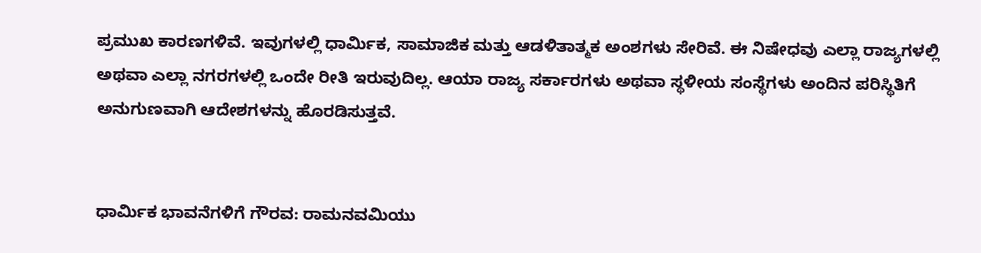ಪ್ರಮುಖ ಕಾರಣಗಳಿವೆ. ಇವುಗಳಲ್ಲಿ ಧಾರ್ಮಿಕ, ಸಾಮಾಜಿಕ ಮತ್ತು ಆಡಳಿತಾತ್ಮಕ ಅಂಶಗಳು ಸೇರಿವೆ. ಈ ನಿಷೇಧವು ಎಲ್ಲಾ ರಾಜ್ಯಗಳಲ್ಲಿ ಅಥವಾ ಎಲ್ಲಾ ನಗರಗಳಲ್ಲಿ ಒಂದೇ ರೀತಿ ಇರುವುದಿಲ್ಲ. ಆಯಾ ರಾಜ್ಯ ಸರ್ಕಾರಗಳು ಅಥವಾ ಸ್ಥಳೀಯ ಸಂಸ್ಥೆಗಳು ಅಂದಿನ ಪರಿಸ್ಥಿತಿಗೆ ಅನುಗುಣವಾಗಿ ಆದೇಶಗಳನ್ನು ಹೊರಡಿಸುತ್ತವೆ.


ಧಾರ್ಮಿಕ ಭಾವನೆಗಳಿಗೆ ಗೌರವ: ರಾಮನವಮಿಯು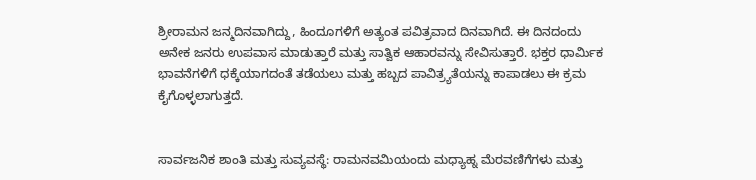ಶ್ರೀರಾಮನ ಜನ್ಮದಿನವಾಗಿದ್ದು, ಹಿಂದೂಗಳಿಗೆ ಅತ್ಯಂತ ಪವಿತ್ರವಾದ ದಿನವಾಗಿದೆ. ಈ ದಿನದಂದು ಅನೇಕ ಜನರು ಉಪವಾಸ ಮಾಡುತ್ತಾರೆ ಮತ್ತು ಸಾತ್ವಿಕ ಆಹಾರವನ್ನು ಸೇವಿಸುತ್ತಾರೆ. ಭಕ್ತರ ಧಾರ್ಮಿಕ ಭಾವನೆಗಳಿಗೆ ಧಕ್ಕೆಯಾಗದಂತೆ ತಡೆಯಲು ಮತ್ತು ಹಬ್ಬದ ಪಾವಿತ್ರ್ಯತೆಯನ್ನು ಕಾಪಾಡಲು ಈ ಕ್ರಮ ಕೈಗೊಳ್ಳಲಾಗುತ್ತದೆ.


ಸಾರ್ವಜನಿಕ ಶಾಂತಿ ಮತ್ತು ಸುವ್ಯವಸ್ಥೆ: ರಾಮನವಮಿಯಂದು ಮಧ್ಯಾಹ್ನ ಮೆರವಣಿಗೆಗಳು ಮತ್ತು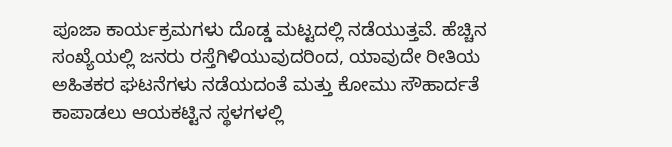ಪೂಜಾ ಕಾರ್ಯಕ್ರಮಗಳು ದೊಡ್ಡ ಮಟ್ಟದಲ್ಲಿ ನಡೆಯುತ್ತವೆ. ಹೆಚ್ಚಿನ ಸಂಖ್ಯೆಯಲ್ಲಿ ಜನರು ರಸ್ತೆಗಿಳಿಯುವುದರಿಂದ, ಯಾವುದೇ ರೀತಿಯ ಅಹಿತಕರ ಘಟನೆಗಳು ನಡೆಯದಂತೆ ಮತ್ತು ಕೋಮು ಸೌಹಾರ್ದತೆ ಕಾಪಾಡಲು ಆಯಕಟ್ಟಿನ ಸ್ಥಳಗಳಲ್ಲಿ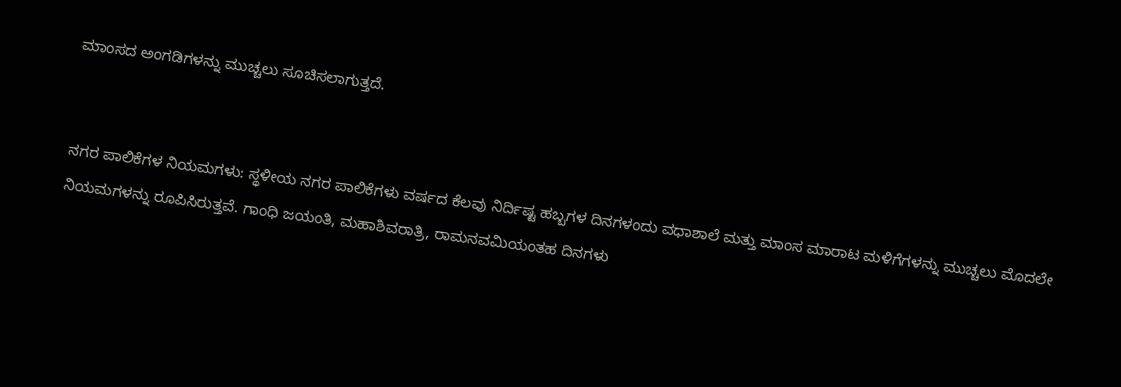ಮಾಂಸದ ಅಂಗಡಿಗಳನ್ನು ಮುಚ್ಚಲು ಸೂಚಿಸಲಾಗುತ್ತದೆ.


ನಗರ ಪಾಲಿಕೆಗಳ ನಿಯಮಗಳು: ಸ್ಥಳೀಯ ನಗರ ಪಾಲಿಕೆಗಳು ವರ್ಷದ ಕೆಲವು ನಿರ್ದಿಷ್ಟ ಹಬ್ಬಗಳ ದಿನಗಳಂದು ವಧಾಶಾಲೆ ಮತ್ತು ಮಾಂಸ ಮಾರಾಟ ಮಳಿಗೆಗಳನ್ನು ಮುಚ್ಚಲು ಮೊದಲೇ ನಿಯಮಗಳನ್ನು ರೂಪಿಸಿರುತ್ತವೆ. ಗಾಂಧಿ ಜಯಂತಿ, ಮಹಾಶಿವರಾತ್ರಿ, ರಾಮನವಮಿಯಂತಹ ದಿನಗಳು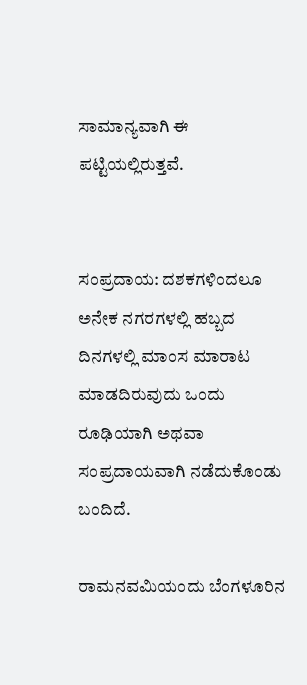ಸಾಮಾನ್ಯವಾಗಿ ಈ ಪಟ್ಟಿಯಲ್ಲಿರುತ್ತವೆ.


ಸಂಪ್ರದಾಯ: ದಶಕಗಳಿಂದಲೂ ಅನೇಕ ನಗರಗಳಲ್ಲಿ ಹಬ್ಬದ ದಿನಗಳಲ್ಲಿ ಮಾಂಸ ಮಾರಾಟ ಮಾಡದಿರುವುದು ಒಂದು ರೂಢಿಯಾಗಿ ಅಥವಾ ಸಂಪ್ರದಾಯವಾಗಿ ನಡೆದುಕೊಂಡು ಬಂದಿದೆ.

ರಾಮನವಮಿಯಂದು ಬೆಂಗಳೂರಿನ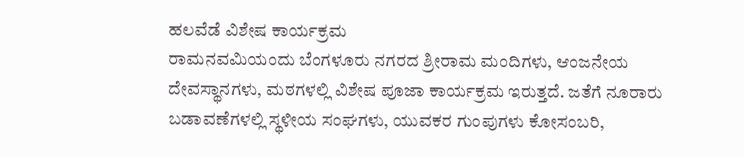ಹಲವೆಡೆ ವಿಶೇಷ ಕಾರ್ಯಕ್ರಮ
ರಾಮನವಮಿಯಂದು ಬೆಂಗಳೂರು ನಗರದ ಶ್ರೀರಾಮ ಮಂದಿಗಳು, ಆಂಜನೇಯ ದೇವಸ್ಥಾನಗಳು, ಮಠಗಳಲ್ಲಿ ವಿಶೇಷ ಪೂಜಾ ಕಾರ್ಯಕ್ರಮ ಇರುತ್ತದೆ. ಜತೆಗೆ ನೂರಾರು ಬಡಾವಣೆಗಳಲ್ಲಿ ಸ್ಥಳೀಯ ಸಂಘಗಳು, ಯುವಕರ ಗುಂಪುಗಳು ಕೋಸಂಬರಿ,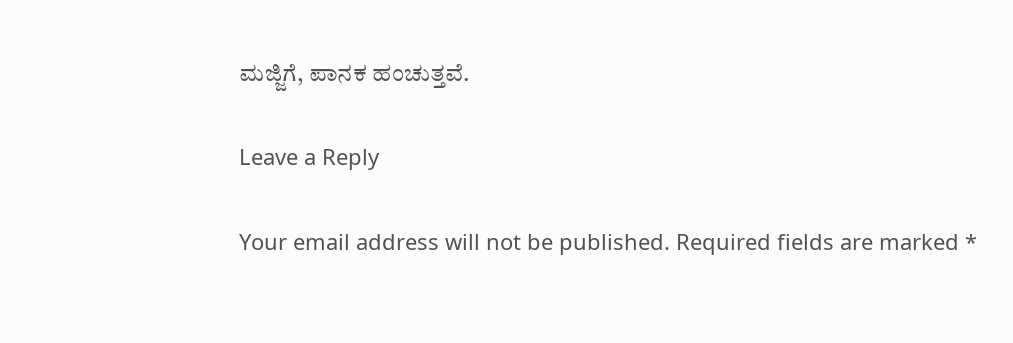ಮಜ್ಜಿಗೆ, ಪಾನಕ ಹಂಚುತ್ತವೆ.

Leave a Reply

Your email address will not be published. Required fields are marked *